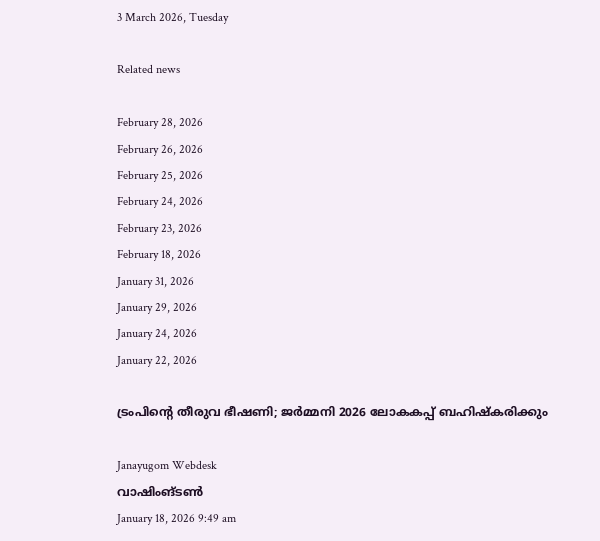3 March 2026, Tuesday

Related news

February 28, 2026
February 26, 2026
February 25, 2026
February 24, 2026
February 23, 2026
February 18, 2026
January 31, 2026
January 29, 2026
January 24, 2026
January 22, 2026

ട്രംപിന്റെ തീരുവ ഭീഷണി; ജര്‍മ്മനി 2026 ലോകകപ്പ് ബഹിഷ്കരിക്കും

Janayugom Webdesk
വാഷിംങ്ടണ്‍
January 18, 2026 9:49 am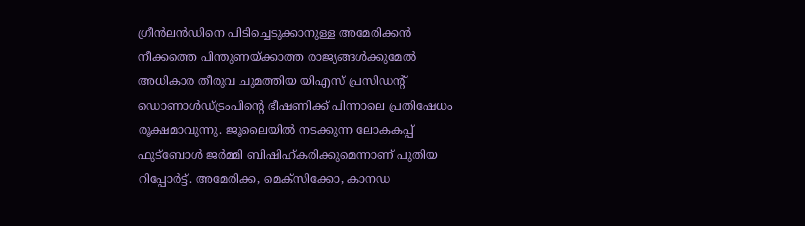ഗ്രീന്‍ലന്‍ഡിനെ പിടിച്ചെടുക്കാനുള്ള അമേരിക്കന്‍ നീക്കത്തെ പിന്തുണയ്ക്കാത്ത രാജ്യങ്ങള്‍ക്കുമേല്‍ അധികാര തീരുവ ചുമത്തിയ യിഎസ് പ്രസിഡന്റ് ഡൊണാള്‍ഡ്ട്രംപിന്റെ ഭീഷണിക്ക് പിന്നാലെ പ്രതിഷേധം രൂക്ഷമാവുന്നു. ജൂലൈയില്‍ നടക്കുന്ന ലോകകപ്പ് ഫുട്ബോള്‍ ജര്‍മ്മി ബിഷിഹ്കരിക്കുമെന്നാണ് പുതിയ റിപ്പോര്‍ട്ട്. അമേരിക്ക, മെക്സിക്കോ, കാനഡ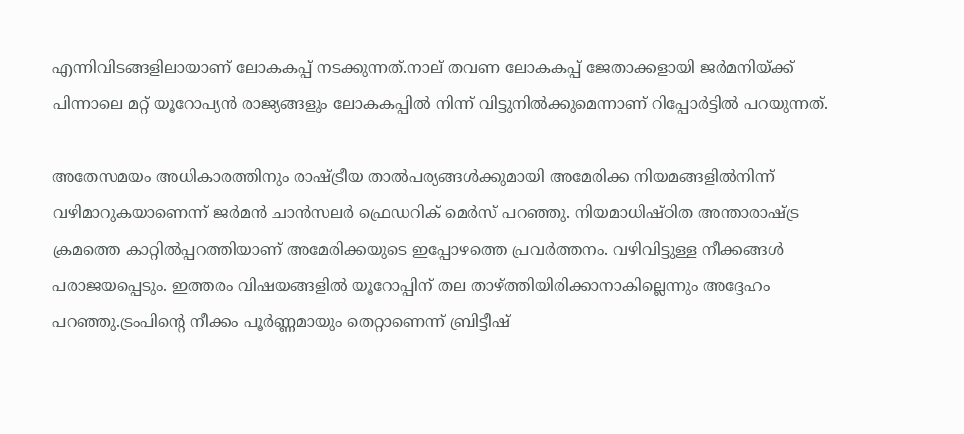എന്നിവിടങ്ങളിലായാണ് ലോകകപ്പ് നടക്കുന്നത്.നാല് തവണ ലോകകപ്പ് ജേതാക്കളായി ജർമനിയ്ക്ക് പിന്നാലെ മറ്റ് യൂറോപ്യൻ രാജ്യങ്ങളും ലോകകപ്പിൽ നിന്ന് വിട്ടുനിൽക്കുമെന്നാണ് റിപ്പോർട്ടിൽ പറയുന്നത്.

അതേസമയം അധികാരത്തിനും രാഷ്‌ട്രീയ താൽപര്യങ്ങൾക്കുമായി അമേരിക്ക നിയമങ്ങളിൽനിന്ന്‌ വഴിമാറുകയാണെന്ന്‌ ജർമൻ ചാൻസലർ ഫ്രെഡറിക്‌ മെർസ്‌ പറഞ്ഞു. നിയമാധിഷ്‌ഠിത അന്താരാഷ്‌ട്ര ക്രമത്തെ കാറ്റിൽപ്പറത്തിയാണ്‌ അമേരിക്കയുടെ ഇപ്പോഴത്തെ പ്രവർത്തനം. വഴിവിട്ടുള്ള നീക്കങ്ങൾ പരാജയപ്പെടും. ഇത്തരം വിഷയങ്ങളിൽ യൂറോപ്പിന്‌ തല താഴ്‌ത്തിയിരിക്കാനാകില്ലെന്നും അദ്ദേഹം പറഞ്ഞു.ട്രംപിന്റെ നീക്കം പൂർണ്ണമായും തെറ്റാണെന്ന് ബ്രിട്ടീഷ്‌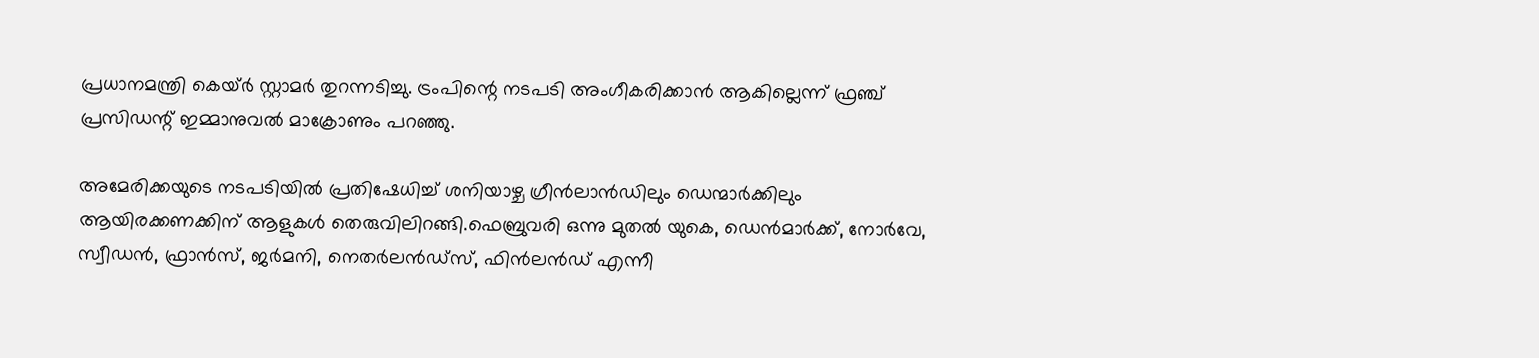പ്രധാനമന്ത്രി കെയ്‌ർ സ്റ്റാമർ തുറന്നടിച്ചു. ട്രംപിന്റെ നടപടി അംഗീകരിക്കാൻ ആകില്ലെന്ന് ഫ്രഞ്ച് പ്രസിഡന്റ്‌ ഇമ്മാനുവൽ മാക്രോണും പറഞ്ഞു.

അമേരിക്കയുടെ നടപടിയിൽ പ്രതിഷേധിച്ച് ശനിയാഴ്ച ഗ്രീൻലാൻഡിലും ഡെന്മാർക്കിലും ആയിരക്കണക്കിന് ആളുകൾ തെരുവിലിറങ്ങി.ഫെബ്രുവരി ഒന്നു മുതൽ യുകെ, ഡെൻമാർക്ക്‌, നോർവേ, സ്വീഡൻ, ഫ്രാൻസ്‌, ജർമനി, നെതർലൻഡ്‌സ്, ഫിൻലൻഡ്‌ എന്നീ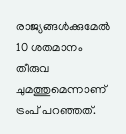രാജ്യങ്ങൾക്കുമേൽ 10 ശതമാനം തീരുവ ചുമത്തുമെന്നാണ് ട്രംപ്‌ പറഞ്ഞത്.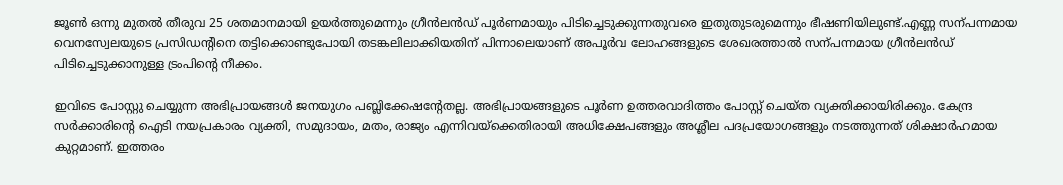ജൂൺ ഒന്നു മുതൽ തീരുവ 25 ശതമാനമായി ഉയർത്തുമെന്നും ഗ്രീൻലൻഡ്‌ പൂർണമായും പിടിച്ചെടുക്കുന്നതുവരെ ഇതുതുടരുമെന്നും ഭീഷണിയിലുണ്ട്‌.എണ്ണ സന്പന്നമായ വെനസ്വേലയുടെ പ്രസിഡന്റിനെ തട്ടിക്കൊണ്ടുപോയി തടങ്കലിലാക്കിയതിന്‌ പിന്നാലെയാണ്‌ അപൂർവ ലോഹങ്ങളുടെ ശേഖരത്താൽ സന്പന്നമായ ഗ്രീൻലൻഡ്‌ പിടിച്ചെടുക്കാനുള്ള ട്രംപിന്റെ നീക്കം.

ഇവിടെ പോസ്റ്റു ചെയ്യുന്ന അഭിപ്രായങ്ങള്‍ ജനയുഗം പബ്ലിക്കേഷന്റേതല്ല. അഭിപ്രായങ്ങളുടെ പൂര്‍ണ ഉത്തരവാദിത്തം പോസ്റ്റ് ചെയ്ത വ്യക്തിക്കായിരിക്കും. കേന്ദ്ര സര്‍ക്കാരിന്റെ ഐടി നയപ്രകാരം വ്യക്തി, സമുദായം, മതം, രാജ്യം എന്നിവയ്‌ക്കെതിരായി അധിക്ഷേപങ്ങളും അശ്ലീല പദപ്രയോഗങ്ങളും നടത്തുന്നത് ശിക്ഷാര്‍ഹമായ കുറ്റമാണ്. ഇത്തരം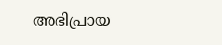അഭിപ്രായ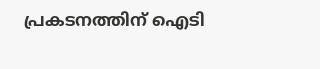പ്രകടനത്തിന് ഐടി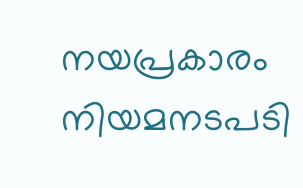നയപ്രകാരം നിയമനടപടി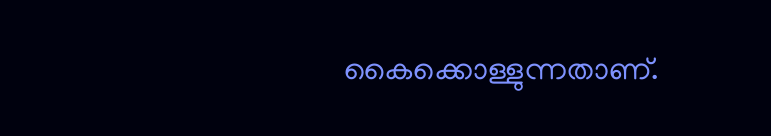കൈക്കൊള്ളുന്നതാണ്.